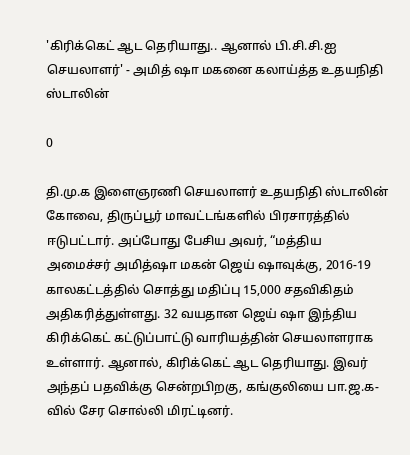'கிரிக்கெட் ஆட தெரியாது.. ஆனால் பி.சி.சி.ஐ செயலாளர்' - அமித் ஷா மகனை கலாய்த்த உதயநிதி ஸ்டாலின்

0

தி.மு.க இளைஞரணி செயலாளர் உதயநிதி ஸ்டாலின் கோவை, திருப்பூர் மாவட்டங்களில் பிரசாரத்தில் ஈடுபட்டார். அப்போது பேசிய அவர், “மத்திய அமைச்சர் அமித்ஷா மகன் ஜெய் ஷாவுக்கு, 2016-19 காலகட்டத்தில் சொத்து மதிப்பு 15,000 சதவிகிதம் அதிகரித்துள்ளது. 32 வயதான ஜெய் ஷா இந்திய கிரிக்கெட் கட்டுப்பாட்டு வாரியத்தின் செயலாளராக உள்ளார். ஆனால், கிரிக்கெட் ஆட தெரியாது. இவர் அந்தப் பதவிக்கு சென்றபிறகு, கங்குலியை பா.ஜ.க-வில் சேர சொல்லி மிரட்டினர்.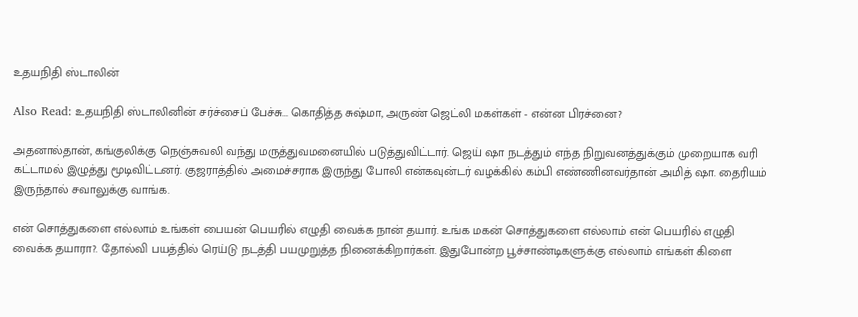உதயநிதி ஸ்டாலின்

Also Read: உதயநிதி ஸ்டாலினின் சர்ச்சைப் பேச்சு... கொதித்த சுஷ்மா, அருண் ஜெட்லி மகள்கள் - என்ன பிரச்னை?

அதனால்தான், கங்குலிக்கு நெஞ்சுவலி வந்து மருத்துவமனையில் படுத்துவிட்டார். ஜெய் ஷா நடத்தும் எந்த நிறுவனத்துக்கும் முறையாக வரி கட்டாமல் இழுத்து மூடிவிட்டனர். குஜராத்தில் அமைச்சராக இருந்து போலி என்கவுன்டர் வழக்கில் கம்பி எண்ணினவர்தான் அமித் ஷா. தைரியம் இருந்தால் சவாலுக்கு வாங்க.

என் சொத்துகளை எல்லாம் உங்கள் பையன் பெயரில் எழுதி வைக்க நான் தயார். உங்க மகன் சொத்துகளை எல்லாம் என் பெயரில் எழுதி வைக்க தயாரா?. தோல்வி பயத்தில் ரெய்டு நடத்தி பயமுறுத்த நினைக்கிறார்கள். இதுபோன்ற பூச்சாண்டிகளுக்கு எல்லாம் எங்கள் கிளை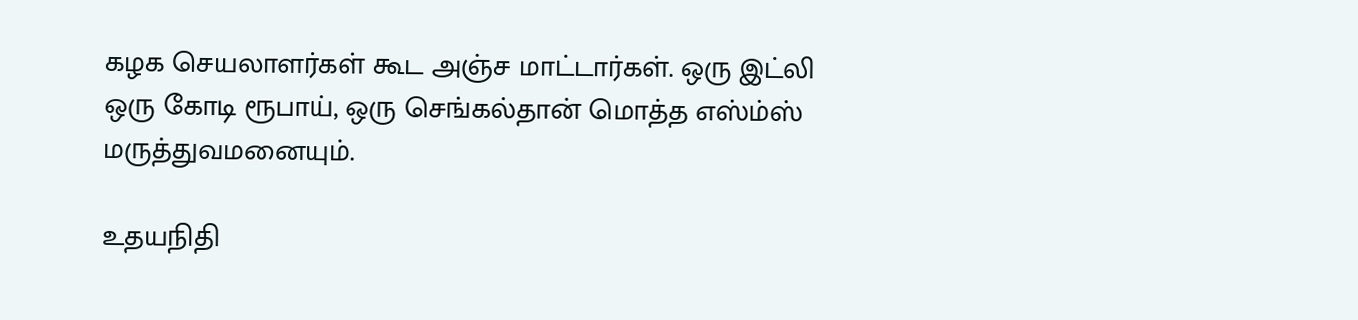கழக செயலாளர்கள் கூட அஞ்ச மாட்டார்கள். ஒரு இட்லி ஒரு கோடி ரூபாய், ஒரு செங்கல்தான் மொத்த எஸ்ம்ஸ் மருத்துவமனையும்.

உதயநிதி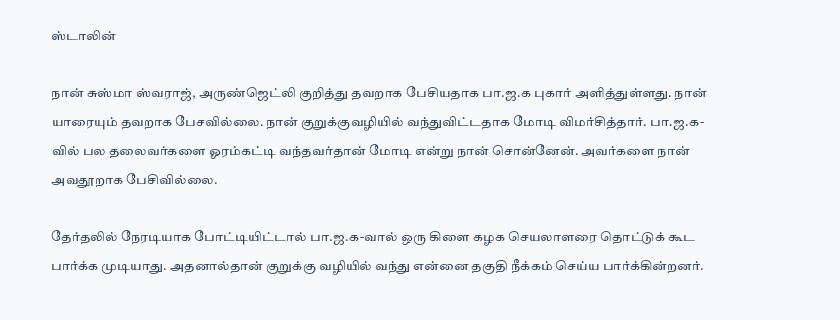ஸ்டாலின்

நான் சுஸ்மா ஸ்வராஜ், அருண்ஜெட்லி குறித்து தவறாக பேசியதாக பா.ஜ.க புகார் அளித்துள்ளது. நான் யாரையும் தவறாக பேசவில்லை. நான் குறுக்குவழியில் வந்துவிட்டதாக மோடி விமர்சித்தார். பா.ஜ.க-வில் பல தலைவர்களை ஓரம்கட்டி வந்தவர்தான் மோடி என்று நான் சொன்னேன். அவர்களை நான் அவதூறாக பேசிவில்லை.

தேர்தலில் நேரடியாக போட்டியிட்டால் பா.ஜ.க-வால் ஒரு கிளை கழக செயலாளரை தொட்டுக் கூட பார்க்க முடியாது. அதனால்தான் குறுக்கு வழியில் வந்து என்னை தகுதி நீக்கம் செய்ய பார்க்கின்றனர்.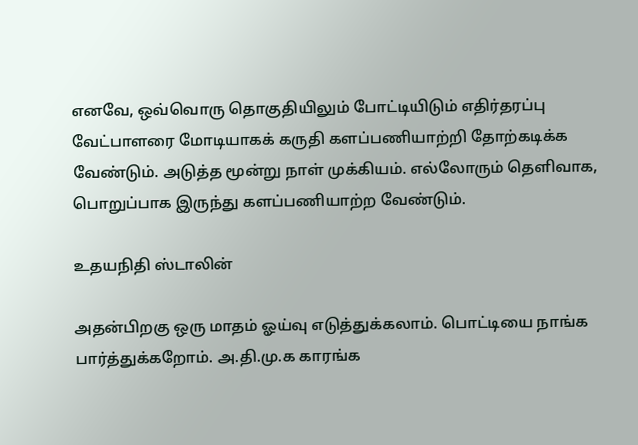எனவே, ஒவ்வொரு தொகுதியிலும் போட்டியிடும் எதிர்தரப்பு வேட்பாளரை மோடியாகக் கருதி களப்பணியாற்றி தோற்கடிக்க வேண்டும். அடுத்த மூன்று நாள் முக்கியம். எல்லோரும் தெளிவாக, பொறுப்பாக இருந்து களப்பணியாற்ற வேண்டும்.

உதயநிதி ஸ்டாலின்

அதன்பிறகு ஒரு மாதம் ஓய்வு எடுத்துக்கலாம். பொட்டியை நாங்க பார்த்துக்கறோம். அ.தி.மு.க காரங்க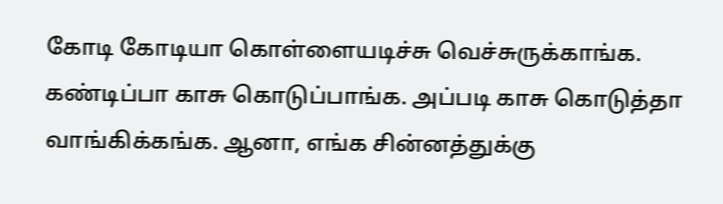கோடி கோடியா கொள்ளையடிச்சு வெச்சுருக்காங்க. கண்டிப்பா காசு கொடுப்பாங்க. அப்படி காசு கொடுத்தா வாங்கிக்கங்க. ஆனா, எங்க சின்னத்துக்கு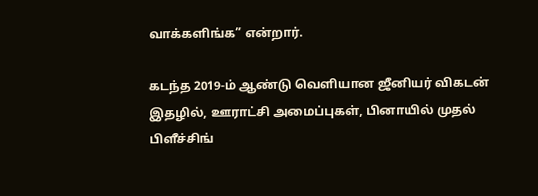வாக்களிங்க” என்றார்.

கடந்த 2019-ம் ஆண்டு வெளியான ஜீனியர் விகடன் இதழில், ஊராட்சி அமைப்புகள், பினாயில் முதல் பிளீச்சிங்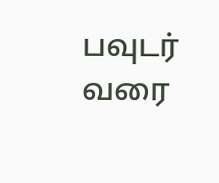பவுடர் வரை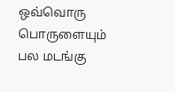ஒவ்வொரு பொருளையும் பல மடங்கு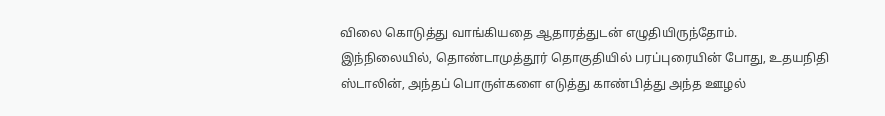விலை கொடுத்து வாங்கியதை ஆதாரத்துடன் எழுதியிருந்தோம். இந்நிலையில், தொண்டாமுத்தூர் தொகுதியில் பரப்புரையின் போது, உதயநிதி ஸ்டாலின், அந்தப் பொருள்களை எடுத்து காண்பித்து அந்த ஊழல்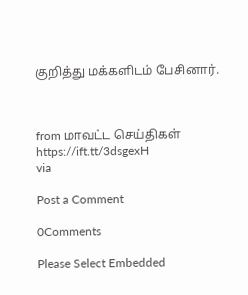குறித்து மக்களிடம் பேசினார்.



from மாவட்ட செய்திகள் https://ift.tt/3dsgexH
via

Post a Comment

0Comments

Please Select Embedded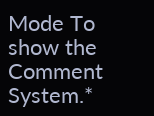Mode To show the Comment System.*